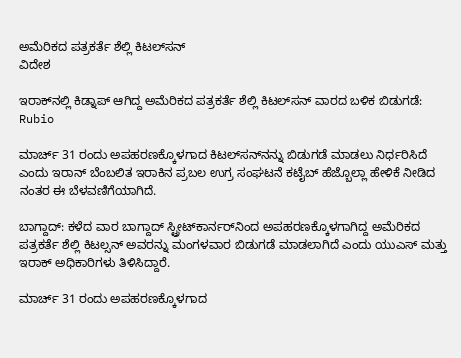ಅಮೆರಿಕದ ಪತ್ರಕರ್ತೆ ಶೆಲ್ಲಿ ಕಿಟಲ್‌ಸನ್
ವಿದೇಶ

ಇರಾಕ್‌ನಲ್ಲಿ ಕಿಡ್ನಾಪ್ ಆಗಿದ್ದ ಅಮೆರಿಕದ ಪತ್ರಕರ್ತೆ ಶೆಲ್ಲಿ ಕಿಟಲ್‌ಸನ್ ವಾರದ ಬಳಿಕ ಬಿಡುಗಡೆ: Rubio

ಮಾರ್ಚ್ 31 ರಂದು ಅಪಹರಣಕ್ಕೊಳಗಾದ ಕಿಟಲ್‌ಸನ್‌ನನ್ನು ಬಿಡುಗಡೆ ಮಾಡಲು ನಿರ್ಧರಿಸಿದೆ ಎಂದು ಇರಾನ್ ಬೆಂಬಲಿತ ಇರಾಕಿನ ಪ್ರಬಲ ಉಗ್ರ ಸಂಘಟನೆ ಕಟೈಬ್ ಹೆಜ್ಬೊಲ್ಲಾ ಹೇಳಿಕೆ ನೀಡಿದ ನಂತರ ಈ ಬೆಳವಣಿಗೆಯಾಗಿದೆ.

ಬಾಗ್ದಾದ್: ಕಳೆದ ವಾರ ಬಾಗ್ದಾದ್ ಸ್ಟ್ರೀಟ್‌ಕಾರ್ನರ್‌ನಿಂದ ಅಪಹರಣಕ್ಕೊಳಗಾಗಿದ್ದ ಅಮೆರಿಕದ ಪತ್ರಕರ್ತೆ ಶೆಲ್ಲಿ ಕಿಟಲ್ಸನ್ ಅವರನ್ನು ಮಂಗಳವಾರ ಬಿಡುಗಡೆ ಮಾಡಲಾಗಿದೆ ಎಂದು ಯುಎಸ್ ಮತ್ತು ಇರಾಕ್ ಅಧಿಕಾರಿಗಳು ತಿಳಿಸಿದ್ದಾರೆ.

ಮಾರ್ಚ್ 31 ರಂದು ಅಪಹರಣಕ್ಕೊಳಗಾದ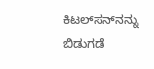ಕಿಟಲ್‌ಸನ್‌ನನ್ನು ಬಿಡುಗಡೆ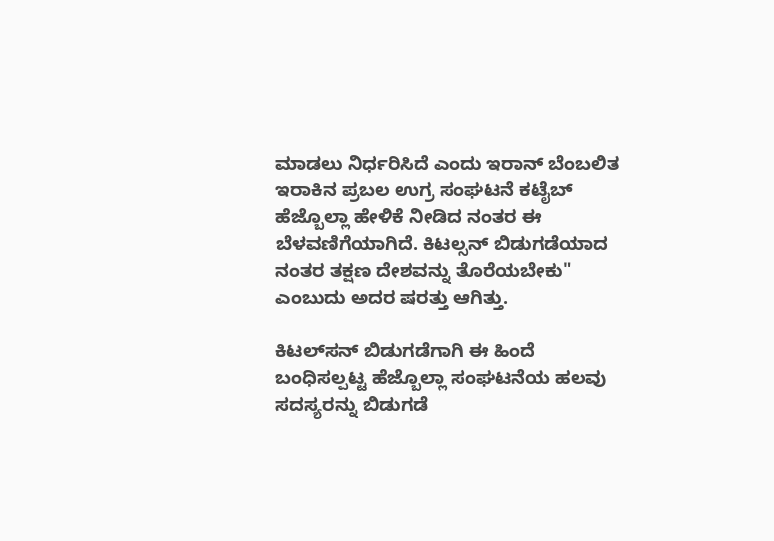ಮಾಡಲು ನಿರ್ಧರಿಸಿದೆ ಎಂದು ಇರಾನ್ ಬೆಂಬಲಿತ ಇರಾಕಿನ ಪ್ರಬಲ ಉಗ್ರ ಸಂಘಟನೆ ಕಟೈಬ್ ಹೆಜ್ಬೊಲ್ಲಾ ಹೇಳಿಕೆ ನೀಡಿದ ನಂತರ ಈ ಬೆಳವಣಿಗೆಯಾಗಿದೆ. ಕಿಟಲ್ಸನ್ ಬಿಡುಗಡೆಯಾದ ನಂತರ ತಕ್ಷಣ ದೇಶವನ್ನು ತೊರೆಯಬೇಕು" ಎಂಬುದು ಅದರ ಷರತ್ತು ಆಗಿತ್ತು.

ಕಿಟಲ್‌ಸನ್ ಬಿಡುಗಡೆಗಾಗಿ ಈ ಹಿಂದೆ ಬಂಧಿಸಲ್ಪಟ್ಟ ಹೆಜ್ಬೊಲ್ಲಾ ಸಂಘಟನೆಯ ಹಲವು ಸದಸ್ಯರನ್ನು ಬಿಡುಗಡೆ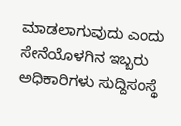ಮಾಡಲಾಗುವುದು ಎಂದು ಸೇನೆಯೊಳಗಿನ ಇಬ್ಬರು ಅಧಿಕಾರಿಗಳು ಸುದ್ದಿಸಂಸ್ಥೆ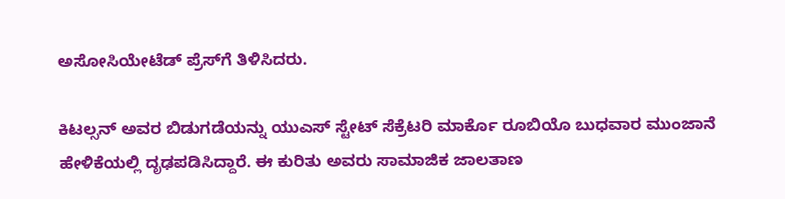ಅಸೋಸಿಯೇಟೆಡ್ ಪ್ರೆಸ್‌ಗೆ ತಿಳಿಸಿದರು.

ಕಿಟಲ್ಸನ್ ಅವರ ಬಿಡುಗಡೆಯನ್ನು ಯುಎಸ್ ಸ್ಟೇಟ್ ಸೆಕ್ರೆಟರಿ ಮಾರ್ಕೊ ರೂಬಿಯೊ ಬುಧವಾರ ಮುಂಜಾನೆ ಹೇಳಿಕೆಯಲ್ಲಿ ದೃಢಪಡಿಸಿದ್ದಾರೆ. ಈ ಕುರಿತು ಅವರು ಸಾಮಾಜಿಕ ಜಾಲತಾಣ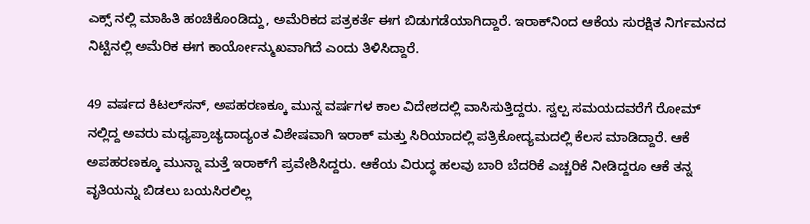ಎಕ್ಸ್ ನಲ್ಲಿ ಮಾಹಿತಿ ಹಂಚಿಕೊಂಡಿದ್ದು, ಅಮೆರಿಕದ ಪತ್ರಕರ್ತೆ ಈಗ ಬಿಡುಗಡೆಯಾಗಿದ್ದಾರೆ. ಇರಾಕ್‌ನಿಂದ ಆಕೆಯ ಸುರಕ್ಷಿತ ನಿರ್ಗಮನದ ನಿಟ್ಟಿನಲ್ಲಿ ಅಮೆರಿಕ ಈಗ ಕಾರ್ಯೋನ್ಮುಖವಾಗಿದೆ ಎಂದು ತಿಳಿಸಿದ್ದಾರೆ.

49 ವರ್ಷದ ಕಿಟಲ್‌ಸನ್‌, ಅಪಹರಣಕ್ಕೂ ಮುನ್ನ ವರ್ಷಗಳ ಕಾಲ ವಿದೇಶದಲ್ಲಿ ವಾಸಿಸುತ್ತಿದ್ದರು. ಸ್ವಲ್ಪ ಸಮಯದವರೆಗೆ ರೋಮ್ ನಲ್ಲಿದ್ದ ಅವರು ಮಧ್ಯಪ್ರಾಚ್ಯದಾದ್ಯಂತ ವಿಶೇಷವಾಗಿ ಇರಾಕ್ ಮತ್ತು ಸಿರಿಯಾದಲ್ಲಿ ಪತ್ರಿಕೋದ್ಯಮದಲ್ಲಿ ಕೆಲಸ ಮಾಡಿದ್ದಾರೆ. ಆಕೆ ಅಪಹರಣಕ್ಕೂ ಮುನ್ನಾ ಮತ್ತೆ ಇರಾಕ್‌ಗೆ ಪ್ರವೇಶಿಸಿದ್ದರು. ಆಕೆಯ ವಿರುದ್ಧ ಹಲವು ಬಾರಿ ಬೆದರಿಕೆ ಎಚ್ಚರಿಕೆ ನೀಡಿದ್ದರೂ ಆಕೆ ತನ್ನ ವೃತಿಯನ್ನು ಬಿಡಲು ಬಯಸಿರಲಿಲ್ಲ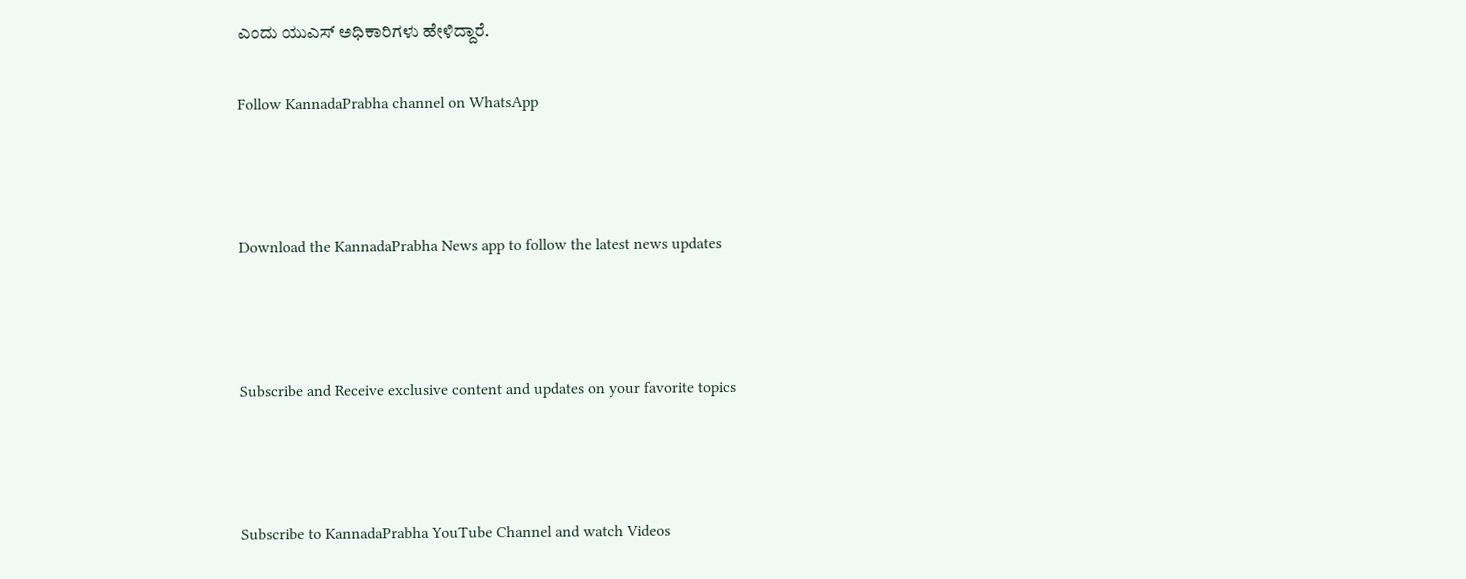ಎಂದು ಯುಎಸ್ ಅಧಿಕಾರಿಗಳು ಹೇಳಿದ್ದಾರೆ.

Follow KannadaPrabha channel on WhatsApp



Download the KannadaPrabha News app to follow the latest news updates



Subscribe and Receive exclusive content and updates on your favorite topics



Subscribe to KannadaPrabha YouTube Channel and watch Videos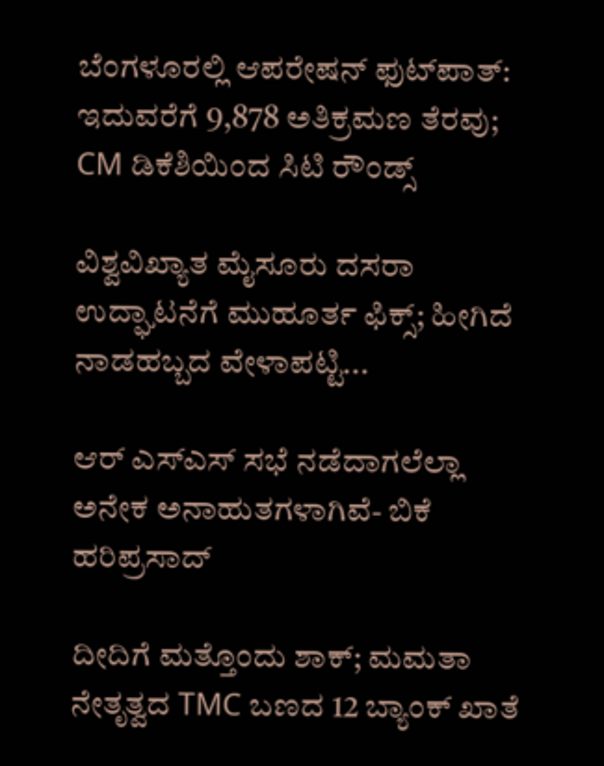ಬೆಂಗಳೂರಲ್ಲಿ ಆಪರೇಷನ್‌ ಫುಟ್‌ಪಾತ್‌: ಇದುವರೆಗೆ 9,878 ಅತಿಕ್ರಮಣ ತೆರವು; CM ಡಿಕೆಶಿಯಿಂದ ಸಿಟಿ ರೌಂಡ್ಸ್

ವಿಶ್ವವಿಖ್ಯಾತ ಮೈಸೂರು ದಸರಾ ಉದ್ಘಾಟನೆಗೆ ಮುಹೂರ್ತ ಫಿಕ್ಸ್; ಹೀಗಿದೆ ನಾಡಹಬ್ಬದ ವೇಳಾಪಟ್ಟಿ...

ಆರ್ ಎಸ್ಎಸ್ ಸಭೆ ನಡೆದಾಗಲೆಲ್ಲಾ ಅನೇಕ ಅನಾಹುತಗಳಾಗಿವೆ- ಬಿಕೆ ಹರಿಪ್ರಸಾದ್

ದೀದಿಗೆ ಮತ್ತೊಂದು ಶಾಕ್; ಮಮತಾ ನೇತೃತ್ವದ TMC ಬಣದ 12 ಬ್ಯಾಂಕ್ ಖಾತೆ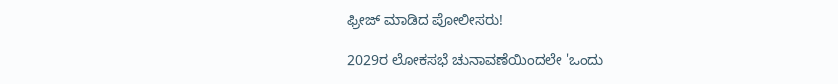ಫ್ರೀಜ್ ಮಾಡಿದ ಪೋಲೀಸರು!

2029ರ ಲೋಕಸಭೆ ಚುನಾವಣೆಯಿಂದಲೇ 'ಒಂದು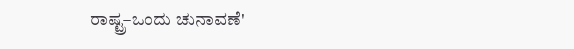ರಾಷ್ಟ್ರ–ಒಂದು ಚುನಾವಣೆ'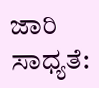ಜಾರಿ ಸಾಧ್ಯತೆ: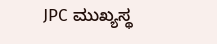JPC ಮುಖ್ಯಸ್ಥ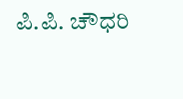ಪಿ.ಪಿ. ಚೌಧರಿ